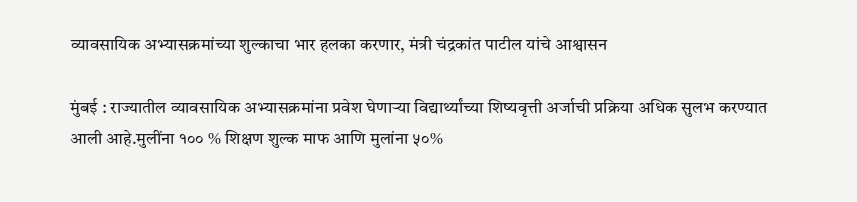व्यावसायिक अभ्यासक्रमांच्या शुल्काचा भार हलका करणार, मंत्री चंद्रकांत पाटील यांचे आश्वासन

मुंबई : राज्यातील व्यावसायिक अभ्यासक्रमांना प्रवेश घेणाऱ्या विद्यार्थ्यांच्या शिष्यवृत्ती अर्जाची प्रक्रिया अधिक सुलभ करण्यात आली आहे.मुलींना १०० % शिक्षण शुल्क माफ आणि मुलांना ५०%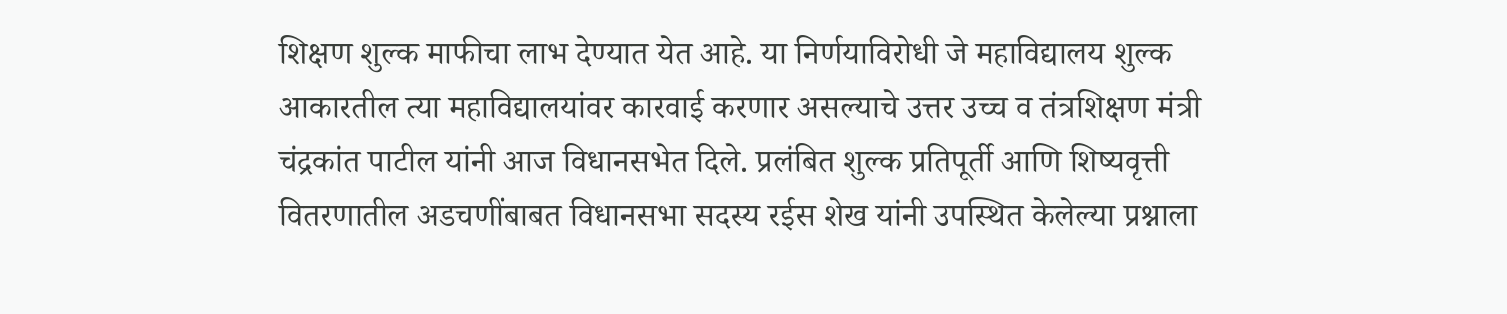शिक्षण शुल्क माफीचा लाभ देण्यात येत आहे. या निर्णयाविरोधी जे महाविद्यालय शुल्क आकारतील त्या महाविद्यालयांवर कारवाई करणार असल्याचे उत्तर उच्च व तंत्रशिक्षण मंत्री चंद्रकांत पाटील यांनी आज विधानसभेत दिले. प्रलंबित शुल्क प्रतिपूर्ती आणि शिष्यवृत्ती वितरणातील अडचणींबाबत विधानसभा सदस्य रईस शेख यांनी उपस्थित केलेल्या प्रश्नाला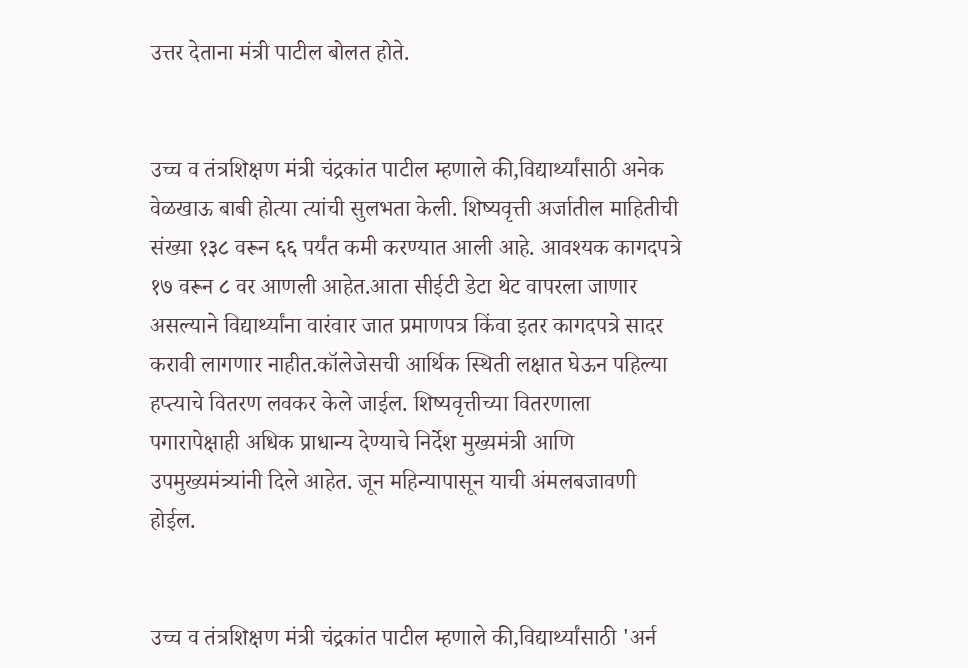उत्तर देताना मंत्री पाटील बोलत होते.


उच्च व तंत्रशिक्षण मंत्री चंद्रकांत पाटील म्हणाले की,विद्यार्थ्यांसाठी अनेक वेळखाऊ बाबी होत्या त्यांची सुलभता केली. शिष्यवृत्ती अर्जातील माहितीची संख्या १३८ वरून ६६ पर्यंत कमी करण्यात आली आहे. आवश्यक कागदपत्रे १७ वरून ८ वर आणली आहेत.आता सीईटी डेटा थेट वापरला जाणार असल्याने विद्यार्थ्यांना वारंवार जात प्रमाणपत्र किंवा इतर कागदपत्रे सादर करावी लागणार नाहीत.कॉलेजेसची आर्थिक स्थिती लक्षात घेऊन पहिल्या हप्त्याचे वितरण लवकर केले जाईल. शिष्यवृत्तीच्या वितरणाला पगारापेक्षाही अधिक प्राधान्य देण्याचे निर्देश मुख्यमंत्री आणि उपमुख्यमंत्र्यांनी दिले आहेत. जून महिन्यापासून याची अंमलबजावणी होईल.


उच्च व तंत्रशिक्षण मंत्री चंद्रकांत पाटील म्हणाले की,विद्यार्थ्यांसाठी 'अर्न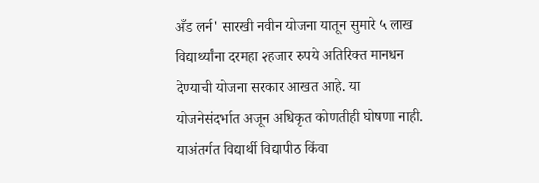अँड लर्न' सारखी नवीन योजना यातून सुमारे ५ लाख विद्यार्थ्यांना दरमहा २हजार रुपये अतिरिक्त मानधन देण्याची योजना सरकार आखत आहे. या योजनेसंदर्भात अजून अधिकृत कोणतीही घोषणा नाही. याअंतर्गत विद्यार्थी विद्यापीठ किंवा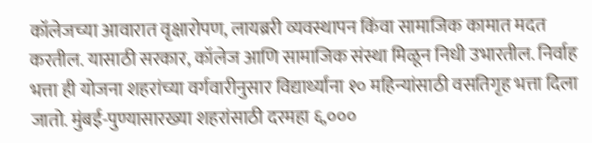कॉलेजच्या आवारात वृक्षारोपण, लायब्ररी व्यवस्थापन किंवा सामाजिक कामात मदत करतील. यासाठी सरकार, कॉलेज आणि सामाजिक संस्था मिळून निधी उभारतील. निर्वाह भत्ता ही योजना शहरांच्या वर्गवारीनुसार विद्यार्थ्यांना १० महिन्यांसाठी वसतिगृह भत्ता दिला जातो. मुंबई-पुण्यासारख्या शहरांसाठी दरमहा ६,०००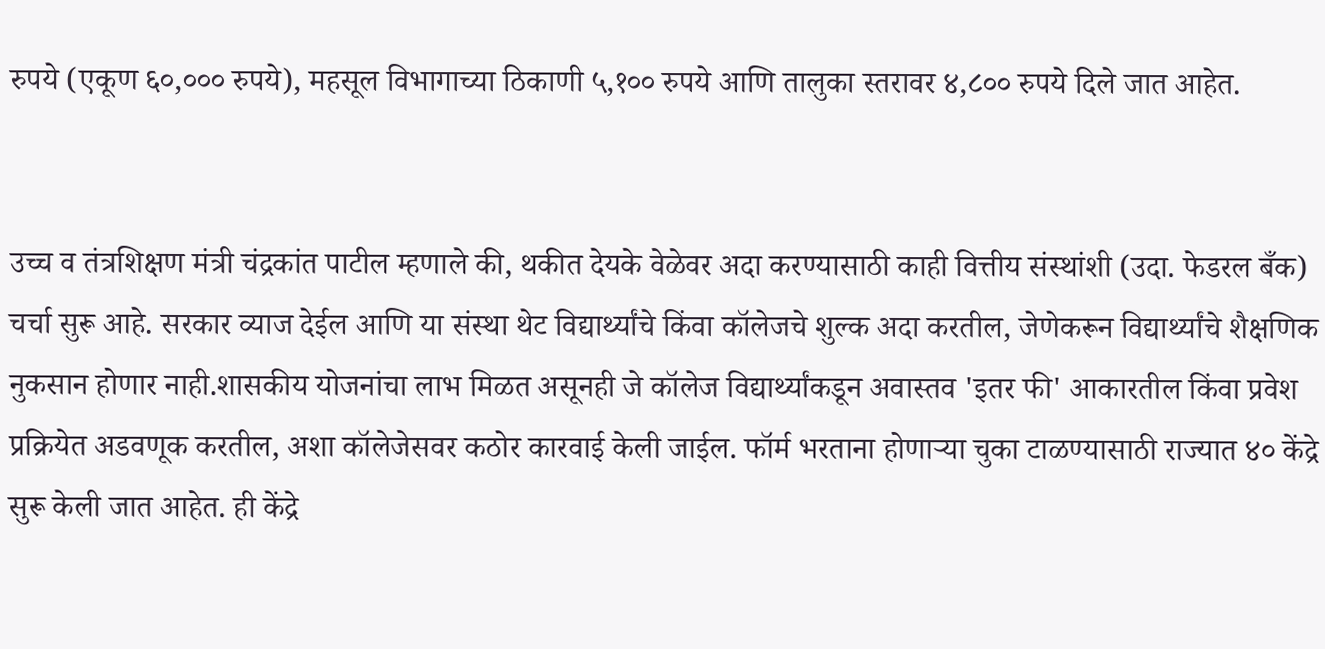रुपये (एकूण ६०,००० रुपये), महसूल विभागाच्या ठिकाणी ५,१०० रुपये आणि तालुका स्तरावर ४,८०० रुपये दिले जात आहेत.


उच्च व तंत्रशिक्षण मंत्री चंद्रकांत पाटील म्हणाले की, थकीत देयके वेळेवर अदा करण्यासाठी काही वित्तीय संस्थांशी (उदा. फेडरल बँक) चर्चा सुरू आहे. सरकार व्याज देईल आणि या संस्था थेट विद्यार्थ्यांचे किंवा कॉलेजचे शुल्क अदा करतील, जेणेकरून विद्यार्थ्यांचे शैक्षणिक नुकसान होणार नाही.शासकीय योजनांचा लाभ मिळत असूनही जे कॉलेज विद्यार्थ्यांकडून अवास्तव 'इतर फी' आकारतील किंवा प्रवेश प्रक्रियेत अडवणूक करतील, अशा कॉलेजेसवर कठोर कारवाई केली जाईल. फॉर्म भरताना होणाऱ्या चुका टाळण्यासाठी राज्यात ४० केंद्रे सुरू केली जात आहेत. ही केंद्रे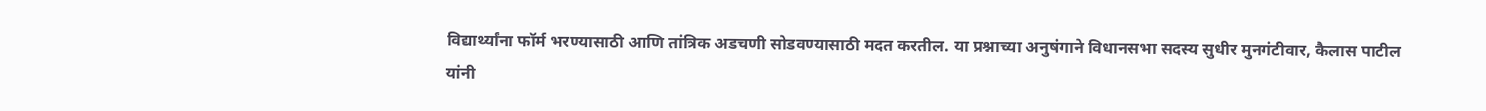विद्यार्थ्यांना फॉर्म भरण्यासाठी आणि तांत्रिक अडचणी सोडवण्यासाठी मदत करतील. या प्रश्नाच्या अनुषंगाने विधानसभा सदस्य सुधीर मुनगंटीवार, कैलास पाटील यांनी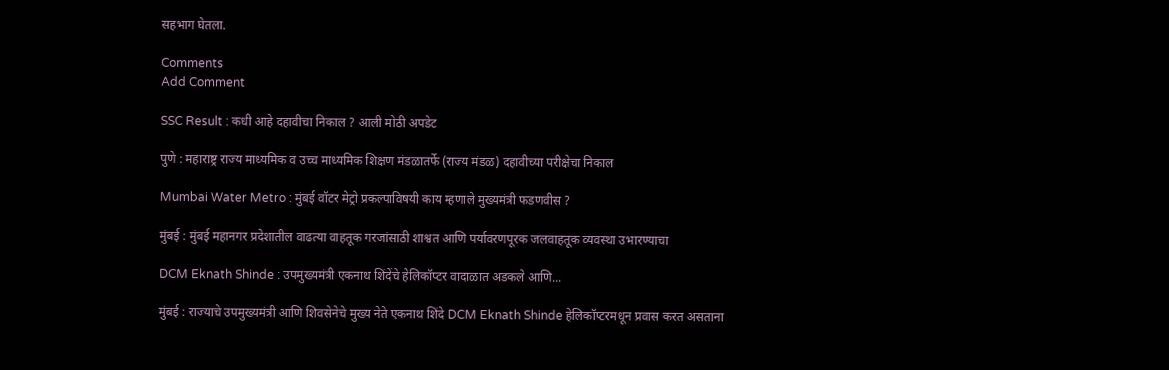सहभाग घेतला.

Comments
Add Comment

SSC Result : कधी आहे दहावीचा निकाल ? आली मोठी अपडेट

पुणे : महाराष्ट्र राज्य माध्यमिक व उच्च माध्यमिक शिक्षण मंडळातर्फे (राज्य मंडळ) दहावीच्या परीक्षेचा निकाल

Mumbai Water Metro : मुंबई वॉटर मेट्रो प्रकल्पाविषयी काय म्हणाले मुख्यमंत्री फडणवीस ?

मुंबई : मुंबई महानगर प्रदेशातील वाढत्या वाहतूक गरजांसाठी शाश्वत आणि पर्यावरणपूरक जलवाहतूक व्यवस्था उभारण्याचा

DCM Eknath Shinde : उपमुख्यमंत्री एकनाथ शिंदेंचे हेलिकॉप्टर वादाळात अडकले आणि...

मुंबई : राज्याचे उपमुख्यमंत्री आणि शिवसेनेचे मुख्य नेते एकनाथ शिंदे DCM Eknath Shinde हेलिकॉप्टरमधून प्रवास करत असताना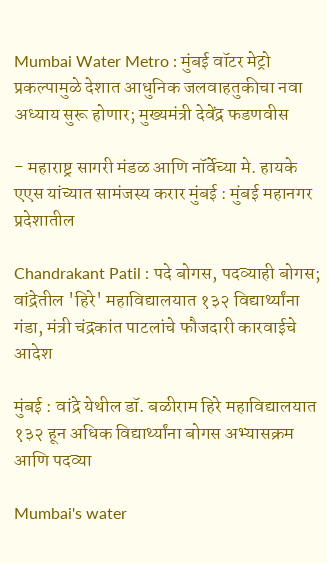Mumbai Water Metro : मुंबई वॉटर मेट्रो प्रकल्पामुळे देशात आधुनिक जलवाहतुकीचा नवा अध्याय सुरू होणार; मुख्यमंत्री देवेंद्र फडणवीस

- महाराष्ट्र सागरी मंडळ आणि नॉर्वेच्या मे. हायके एएस यांच्यात सामंजस्य करार मुंबई : मुंबई महानगर प्रदेशातील

Chandrakant Patil : पदे बोगस, पदव्याही बोगस; वांद्रेतील 'हिरे' महाविद्यालयात १३२ विद्यार्थ्यांना गंडा, मंत्री चंद्रकांत पाटलांचे फौजदारी कारवाईचे आदेश

मुंबई : वांद्रे येथील डॉ. बळीराम हिरे महाविद्यालयात १३२ हून अधिक विद्यार्थ्यांना बोगस अभ्यासक्रम आणि पदव्या

Mumbai's water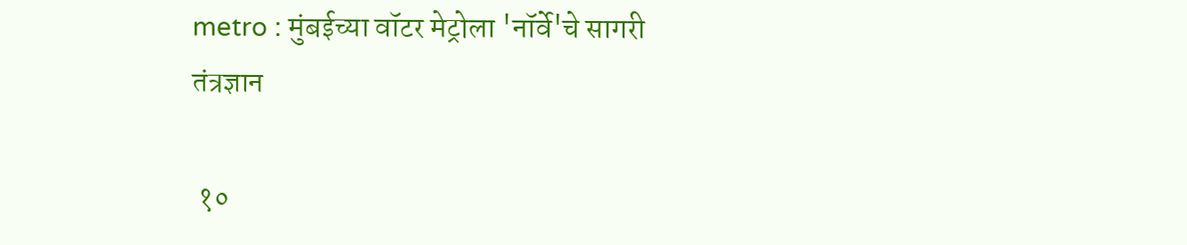metro : मुंबईच्या वॉटर मेट्रोला 'नॉर्वे'चे सागरी तंत्रज्ञान

 १०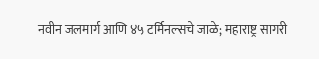नवीन जलमार्ग आणि ४५ टर्मिनल्सचे जाळे; महाराष्ट्र सागरी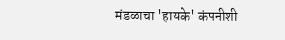मंडळाचा 'हायके' कंपनीशी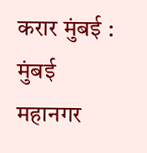करार मुंबई : मुंबई महानगर